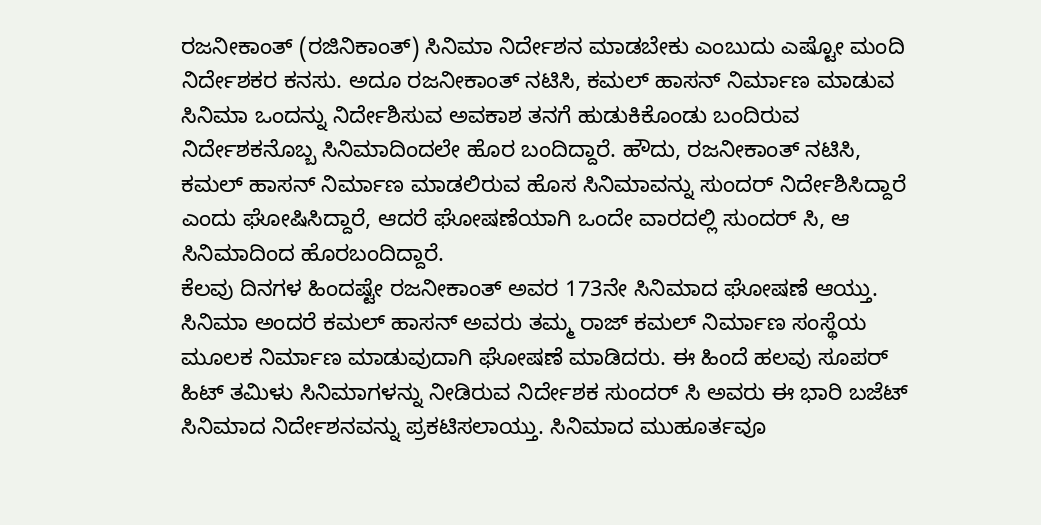ರಜನೀಕಾಂತ್ (ರಜಿನಿಕಾಂತ್) ಸಿನಿಮಾ ನಿರ್ದೇಶನ ಮಾಡಬೇಕು ಎಂಬುದು ಎಷ್ಟೋ ಮಂದಿ ನಿರ್ದೇಶಕರ ಕನಸು. ಅದೂ ರಜನೀಕಾಂತ್ ನಟಿಸಿ, ಕಮಲ್ ಹಾಸನ್ ನಿರ್ಮಾಣ ಮಾಡುವ ಸಿನಿಮಾ ಒಂದನ್ನು ನಿರ್ದೇಶಿಸುವ ಅವಕಾಶ ತನಗೆ ಹುಡುಕಿಕೊಂಡು ಬಂದಿರುವ ನಿರ್ದೇಶಕನೊಬ್ಬ ಸಿನಿಮಾದಿಂದಲೇ ಹೊರ ಬಂದಿದ್ದಾರೆ. ಹೌದು, ರಜನೀಕಾಂತ್ ನಟಿಸಿ, ಕಮಲ್ ಹಾಸನ್ ನಿರ್ಮಾಣ ಮಾಡಲಿರುವ ಹೊಸ ಸಿನಿಮಾವನ್ನು ಸುಂದರ್ ನಿರ್ದೇಶಿಸಿದ್ದಾರೆ ಎಂದು ಘೋಷಿಸಿದ್ದಾರೆ, ಆದರೆ ಘೋಷಣೆಯಾಗಿ ಒಂದೇ ವಾರದಲ್ಲಿ ಸುಂದರ್ ಸಿ, ಆ ಸಿನಿಮಾದಿಂದ ಹೊರಬಂದಿದ್ದಾರೆ.
ಕೆಲವು ದಿನಗಳ ಹಿಂದಷ್ಟೇ ರಜನೀಕಾಂತ್ ಅವರ 173ನೇ ಸಿನಿಮಾದ ಘೋಷಣೆ ಆಯ್ತು. ಸಿನಿಮಾ ಅಂದರೆ ಕಮಲ್ ಹಾಸನ್ ಅವರು ತಮ್ಮ ರಾಜ್ ಕಮಲ್ ನಿರ್ಮಾಣ ಸಂಸ್ಥೆಯ ಮೂಲಕ ನಿರ್ಮಾಣ ಮಾಡುವುದಾಗಿ ಘೋಷಣೆ ಮಾಡಿದರು. ಈ ಹಿಂದೆ ಹಲವು ಸೂಪರ್ ಹಿಟ್ ತಮಿಳು ಸಿನಿಮಾಗಳನ್ನು ನೀಡಿರುವ ನಿರ್ದೇಶಕ ಸುಂದರ್ ಸಿ ಅವರು ಈ ಭಾರಿ ಬಜೆಟ್ ಸಿನಿಮಾದ ನಿರ್ದೇಶನವನ್ನು ಪ್ರಕಟಿಸಲಾಯ್ತು. ಸಿನಿಮಾದ ಮುಹೂರ್ತವೂ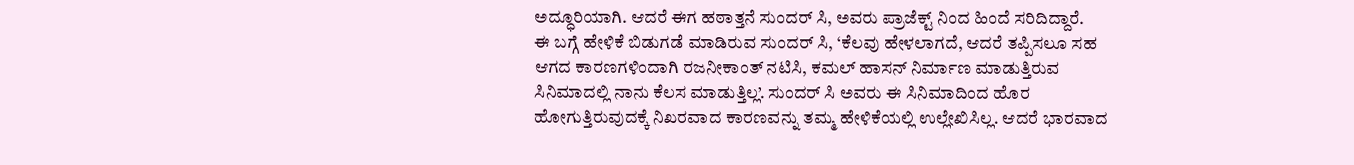ಅದ್ಧೂರಿಯಾಗಿ. ಆದರೆ ಈಗ ಹಠಾತ್ತನೆ ಸುಂದರ್ ಸಿ, ಅವರು ಪ್ರಾಜೆಕ್ಟ್ ನಿಂದ ಹಿಂದೆ ಸರಿದಿದ್ದಾರೆ.
ಈ ಬಗ್ಗೆ ಹೇಳಿಕೆ ಬಿಡುಗಡೆ ಮಾಡಿರುವ ಸುಂದರ್ ಸಿ, ‘ಕೆಲವು ಹೇಳಲಾಗದೆ, ಆದರೆ ತಪ್ಪಿಸಲೂ ಸಹ ಆಗದ ಕಾರಣಗಳಿಂದಾಗಿ ರಜನೀಕಾಂತ್ ನಟಿಸಿ, ಕಮಲ್ ಹಾಸನ್ ನಿರ್ಮಾಣ ಮಾಡುತ್ತಿರುವ ಸಿನಿಮಾದಲ್ಲಿ ನಾನು ಕೆಲಸ ಮಾಡುತ್ತಿಲ್ಲ’. ಸುಂದರ್ ಸಿ ಅವರು ಈ ಸಿನಿಮಾದಿಂದ ಹೊರ ಹೋಗುತ್ತಿರುವುದಕ್ಕೆ ನಿಖರವಾದ ಕಾರಣವನ್ನು ತಮ್ಮ ಹೇಳಿಕೆಯಲ್ಲಿ ಉಲ್ಲೇಖಿಸಿಲ್ಲ. ಆದರೆ ಭಾರವಾದ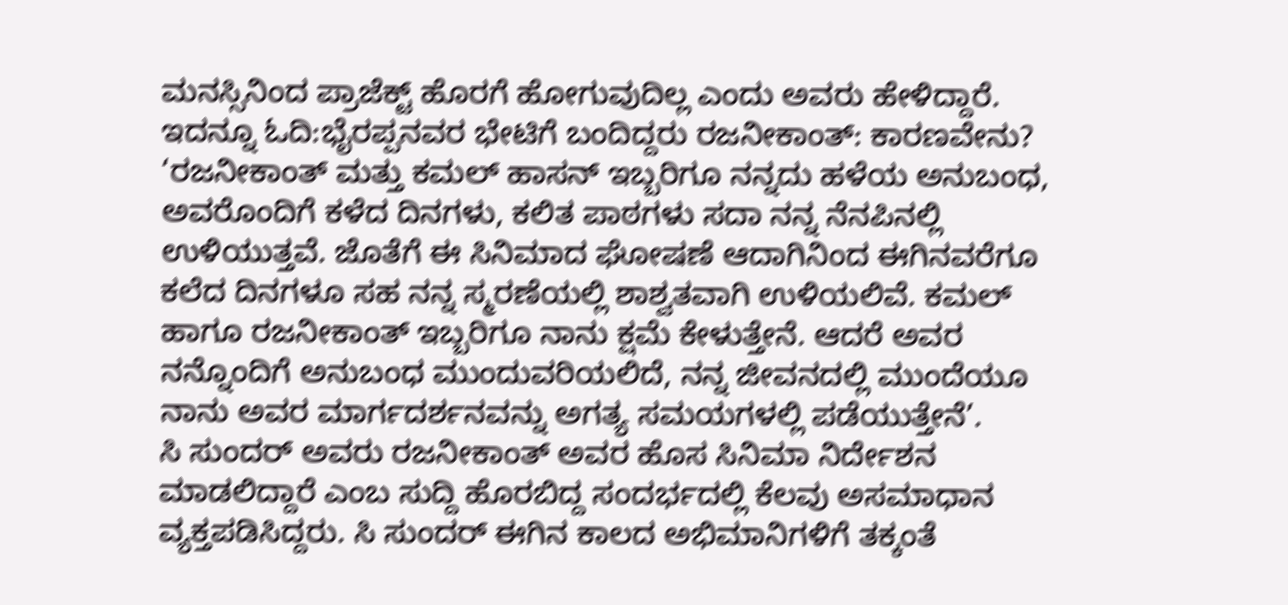ಮನಸ್ಸಿನಿಂದ ಪ್ರಾಜೆಕ್ಟ್ ಹೊರಗೆ ಹೋಗುವುದಿಲ್ಲ ಎಂದು ಅವರು ಹೇಳಿದ್ದಾರೆ.
ಇದನ್ನೂ ಓದಿ:ಭೈರಪ್ಪನವರ ಭೇಟಿಗೆ ಬಂದಿದ್ದರು ರಜನೀಕಾಂತ್: ಕಾರಣವೇನು?
‘ರಜನೀಕಾಂತ್ ಮತ್ತು ಕಮಲ್ ಹಾಸನ್ ಇಬ್ಬರಿಗೂ ನನ್ನದು ಹಳೆಯ ಅನುಬಂಧ, ಅವರೊಂದಿಗೆ ಕಳೆದ ದಿನಗಳು, ಕಲಿತ ಪಾಠಗಳು ಸದಾ ನನ್ನ ನೆನಪಿನಲ್ಲಿ ಉಳಿಯುತ್ತವೆ. ಜೊತೆಗೆ ಈ ಸಿನಿಮಾದ ಘೋಷಣೆ ಆದಾಗಿನಿಂದ ಈಗಿನವರೆಗೂ ಕಲೆದ ದಿನಗಳೂ ಸಹ ನನ್ನ ಸ್ಮರಣೆಯಲ್ಲಿ ಶಾಶ್ವತವಾಗಿ ಉಳಿಯಲಿವೆ. ಕಮಲ್ ಹಾಗೂ ರಜನೀಕಾಂತ್ ಇಬ್ಬರಿಗೂ ನಾನು ಕ್ಷಮೆ ಕೇಳುತ್ತೇನೆ. ಆದರೆ ಅವರ ನನ್ನೊಂದಿಗೆ ಅನುಬಂಧ ಮುಂದುವರಿಯಲಿದೆ, ನನ್ನ ಜೀವನದಲ್ಲಿ ಮುಂದೆಯೂ ನಾನು ಅವರ ಮಾರ್ಗದರ್ಶನವನ್ನು ಅಗತ್ಯ ಸಮಯಗಳಲ್ಲಿ ಪಡೆಯುತ್ತೇನೆ’.
ಸಿ ಸುಂದರ್ ಅವರು ರಜನೀಕಾಂತ್ ಅವರ ಹೊಸ ಸಿನಿಮಾ ನಿರ್ದೇಶನ ಮಾಡಲಿದ್ದಾರೆ ಎಂಬ ಸುದ್ದಿ ಹೊರಬಿದ್ದ ಸಂದರ್ಭದಲ್ಲಿ ಕೆಲವು ಅಸಮಾಧಾನ ವ್ಯಕ್ತಪಡಿಸಿದ್ದರು. ಸಿ ಸುಂದರ್ ಈಗಿನ ಕಾಲದ ಅಭಿಮಾನಿಗಳಿಗೆ ತಕ್ಕಂತೆ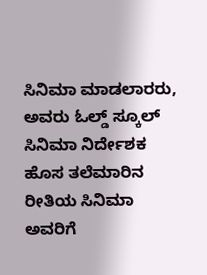ಸಿನಿಮಾ ಮಾಡಲಾರರು, ಅವರು ಓಲ್ಡ್ ಸ್ಕೂಲ್ ಸಿನಿಮಾ ನಿರ್ದೇಶಕ ಹೊಸ ತಲೆಮಾರಿನ ರೀತಿಯ ಸಿನಿಮಾ ಅವರಿಗೆ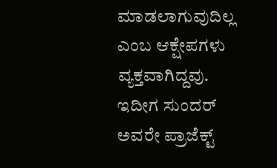ಮಾಡಲಾಗುವುದಿಲ್ಲ ಎಂಬ ಆಕ್ಷೇಪಗಳು ವ್ಯಕ್ತವಾಗಿದ್ದವು. ಇದೀಗ ಸುಂದರ್ ಅವರೇ ಪ್ರಾಜೆಕ್ಟ್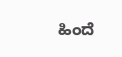ಹಿಂದೆ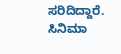ಸರಿದಿದ್ದಾರೆ.
ಸಿನಿಮಾ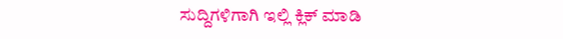ಸುದ್ದಿಗಳಿಗಾಗಿ ಇಲ್ಲಿ ಕ್ಲಿಕ್ ಮಾಡಿ